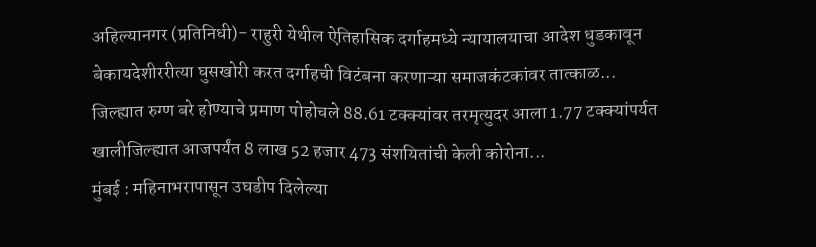अहिल्यानगर (प्रतिनिधी)- राहुरी येथील ऐतिहासिक दर्गाहमध्ये न्यायालयाचा आदेश धुडकावून बेकायदेशीररीत्या घुसखोरी करत दर्गाहची विटंबना करणाऱ्या समाजकंटकांवर तात्काळ...
जिल्ह्यात रुग्ण बरे होण्याचे प्रमाण पोहोचले 88.61 टक्क्यांवर तरमृत्युदर आला 1.77 टक्क्यांपर्यत खालीजिल्ह्यात आजपर्यंत 8 लाख 52 हजार 473 संशयितांची केली कोरोना...
मुंबई : महिनाभरापासून उघडीप दिलेल्या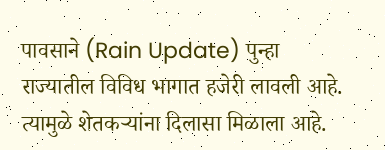पावसाने (Rain Update) पुन्हा राज्यातील विविध भागात हजेरी लावली आहे. त्यामुळे शेतकऱ्यांना दिलासा मिळाला आहे.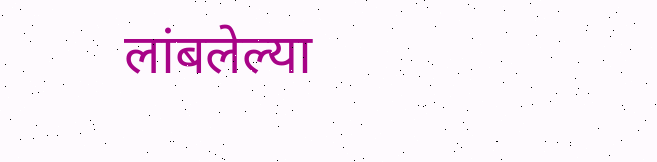लांबलेल्या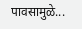पावसामुळे...